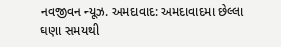નવજીવન ન્યૂઝ. અમદાવાદ: અમદાવાદમા છેલ્લા ઘણા સમયથી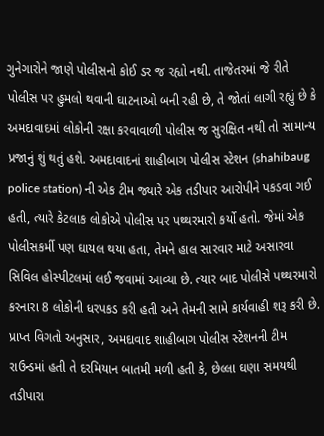ગુનેગારોને જાણે પોલીસનો કોઈ ડર જ રહ્યો નથી. તાજેતરમાં જે રીતે પોલીસ પર હુમલો થવાની ઘાટનાઓ બની રહી છે, તે જોતાં લાગી રહ્યું છે કે અમદાવાદમાં લોકોની રક્ષા કરવાવાળી પોલીસ જ સુરક્ષિત નથી તો સામાન્ય પ્રજાનું શું થતું હશે. અમદાવાદનાં શાહીબાગ પોલીસ સ્ટેશન (shahibaug police station) ની એક ટીમ જ્યારે એક તડીપાર આરોપીને પકડવા ગઈ હતી, ત્યારે કેટલાક લોકોએ પોલીસ પર પથ્થરમારો કર્યો હતો. જેમાં એક પોલીસકર્મી પણ ઘાયલ થયા હતા, તેમને હાલ સારવાર માટે અસારવા સિવિલ હોસ્પીટલમાં લઈ જવામાં આવ્યા છે. ત્યાર બાદ પોલીસે પથ્થરમારો કરનારા 8 લોકોની ધરપકડ કરી હતી અને તેમની સામે કાર્યવાહી શરૂ કરી છે.
પ્રાપ્ત વિગતો અનુસાર, અમદાવાદ શાહીબાગ પોલીસ સ્ટેશનની ટીમ રાઉન્ડમાં હતી તે દરમિયાન બાતમી મળી હતી કે, છેલ્લા ઘણા સમયથી તડીપારા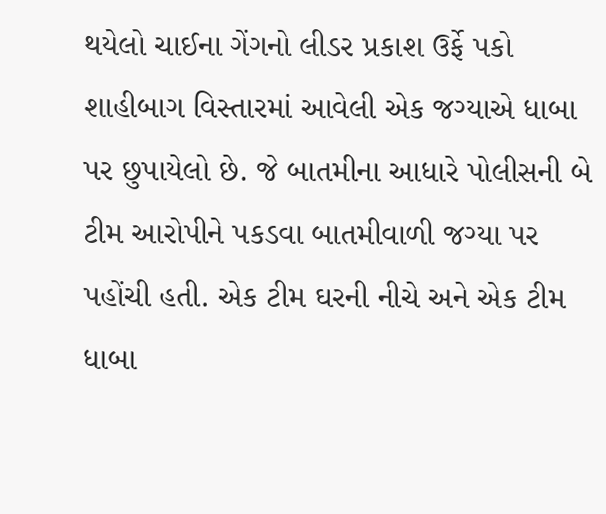થયેલો ચાઈના ગેંગનો લીડર પ્રકાશ ઉર્ફે પકો શાહીબાગ વિસ્તારમાં આવેલી એક જગ્યાએ ધાબા પર છુપાયેલો છે. જે બાતમીના આધારે પોલીસની બે ટીમ આરોપીને પકડવા બાતમીવાળી જગ્યા પર પહોંચી હતી. એક ટીમ ઘરની નીચે અને એક ટીમ ધાબા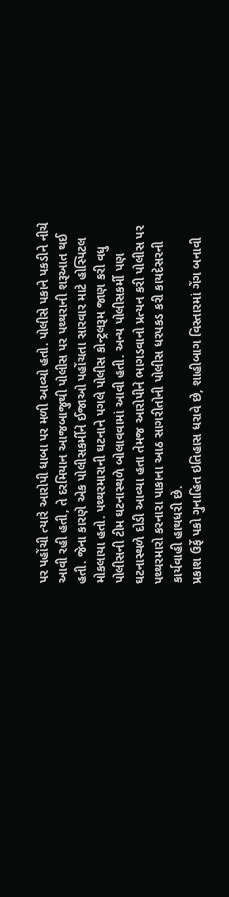પર પહોંચી ત્યારે આરોપી ધાબા પર મળી આવ્યો હતો. પોલીસે પકાને પકડીને નીચે આવી રહી હતી, તે દરમિયાન આજબાજુથી પોલીસ પર પથ્થરાની શરૂઆત થઈ હતી. જેના કારણે એક પોલીસકર્મીને ઈજાઓ પહોંચતા સારવાર માટે હોસ્પિટલ મોકલાયા હતો. પથ્થરમારાની ઘટનાને પગલે પોલીસ કોન્ટ્રલરૂમ જાણ કરી વધુ પોલીસની ટીમ ઘટનાસ્થળે બોલાવવામાં આવી હતી. અન્ય પોલીસકર્મી પણ ઘટનાસ્થળે દોડી આવ્યા હતા તેમજ આરોપીને ભાગડવાનો પ્રત્યન કરી પોલીસ પર પથ્થરમારો કરનારા પાકાના આઠ સાગરીતોની પોલીસ ધરપકડ કરી કાયદેસરની કાર્યવાહી હાથધરી છે.
પ્રકાશ ઉર્ફે પકો ગુનાહિત ઇતિહાસ ધરાવે છે, શાહીબાગ વિસ્તારમાં ગેંગ બનાવી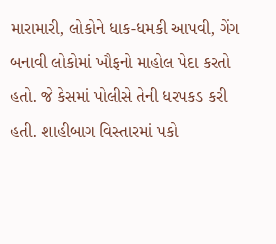મારામારી, લોકોને ધાક-ધમકી આપવી, ગેંગ બનાવી લોકોમાં ખૌફનો માહોલ પેદા કરતો હતો. જે કેસમાં પોલીસે તેની ધરપકડ કરી હતી. શાહીબાગ વિસ્તારમાં પકો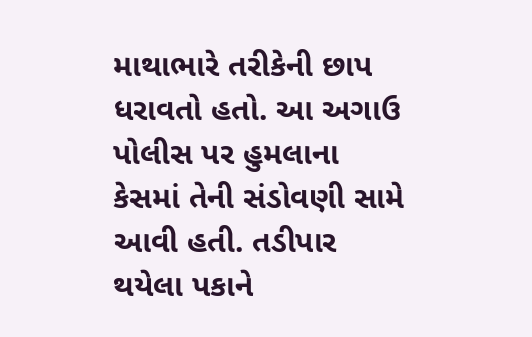માથાભારે તરીકેની છાપ ધરાવતો હતો. આ અગાઉ પોલીસ પર હુમલાના કેસમાં તેની સંડોવણી સામે આવી હતી. તડીપાર થયેલા પકાને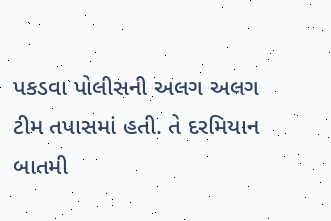પકડવા પોલીસની અલગ અલગ ટીમ તપાસમાં હતી. તે દરમિયાન બાતમી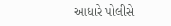આધારે પોલીસે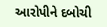આરોપીને દબોચી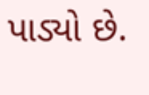પાડ્યો છે.